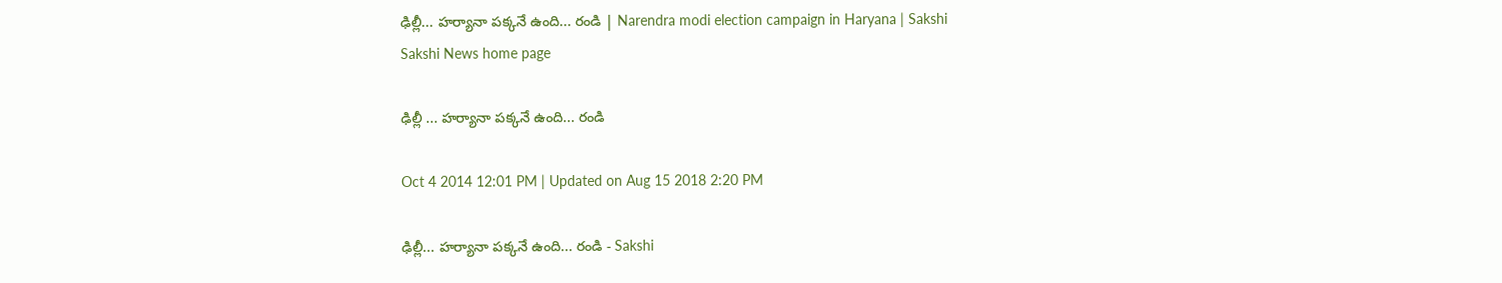ఢిల్లీ... హర్యానా పక్కనే ఉంది... రండి | Narendra modi election campaign in Haryana | Sakshi
Sakshi News home page

ఢిల్లీ ... హర్యానా పక్కనే ఉంది... రండి

Oct 4 2014 12:01 PM | Updated on Aug 15 2018 2:20 PM

ఢిల్లీ... హర్యానా పక్కనే ఉంది... రండి - Sakshi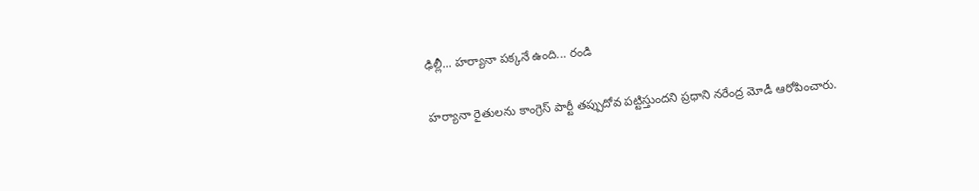ఢిల్లీ... హర్యానా పక్కనే ఉంది... రండి

హర్యానా రైతులను కాంగ్రెస్ పార్టీ తప్పుదోవ పట్టిస్తుందని ప్రధాని నరేంద్ర మోడీ ఆరోపించారు.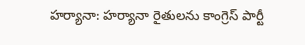హర్యానా: హర్యానా రైతులను కాంగ్రెస్ పార్టీ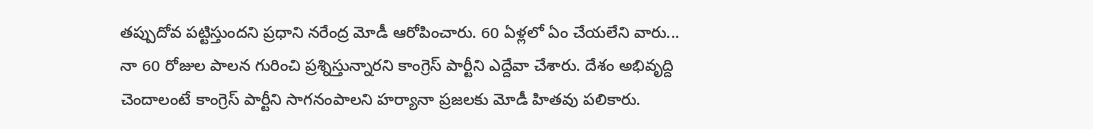తప్పుదోవ పట్టిస్తుందని ప్రధాని నరేంద్ర మోడీ ఆరోపించారు. 60 ఏళ్లలో ఏం చేయలేని వారు... నా 60 రోజుల పాలన గురించి ప్రశ్నిస్తున్నారని కాంగ్రెస్ పార్టీని ఎద్దేవా చేశారు. దేశం అభివృద్ది చెందాలంటే కాంగ్రెస్ పార్టీని సాగనంపాలని హర్యానా ప్రజలకు మోడీ హితవు పలికారు.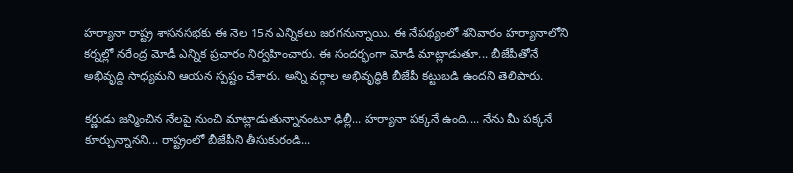హర్యానా రాష్ట్ర శాసనసభకు ఈ నెల 15న ఎన్నికలు జరగనున్నాయి. ఈ నేపథ్యంలో శనివారం హర్యానాలోని కర్నల్లో నరేంద్ర మోడీ ఎన్నిక ప్రచారం నిర్వహించారు. ఈ సందర్భంగా మోడీ మాట్లాడుతూ... బీజేపీతోనే అభివృద్ది సాధ్యమని ఆయన స్పష్టం చేశారు. అన్ని వర్గాల అభివృద్ధికి బీజేపీ కట్టుబడి ఉందని తెలిపారు.

కర్ణుడు జన్మించిన నేలపై నుంచి మాట్లాడుతున్నానంటూ ఢిల్లీ... హర్యానా పక్కనే ఉంది.... నేను మీ పక్కనే కూర్చున్నానని... రాష్ట్రంలో బీజేపీని తీసుకురండి...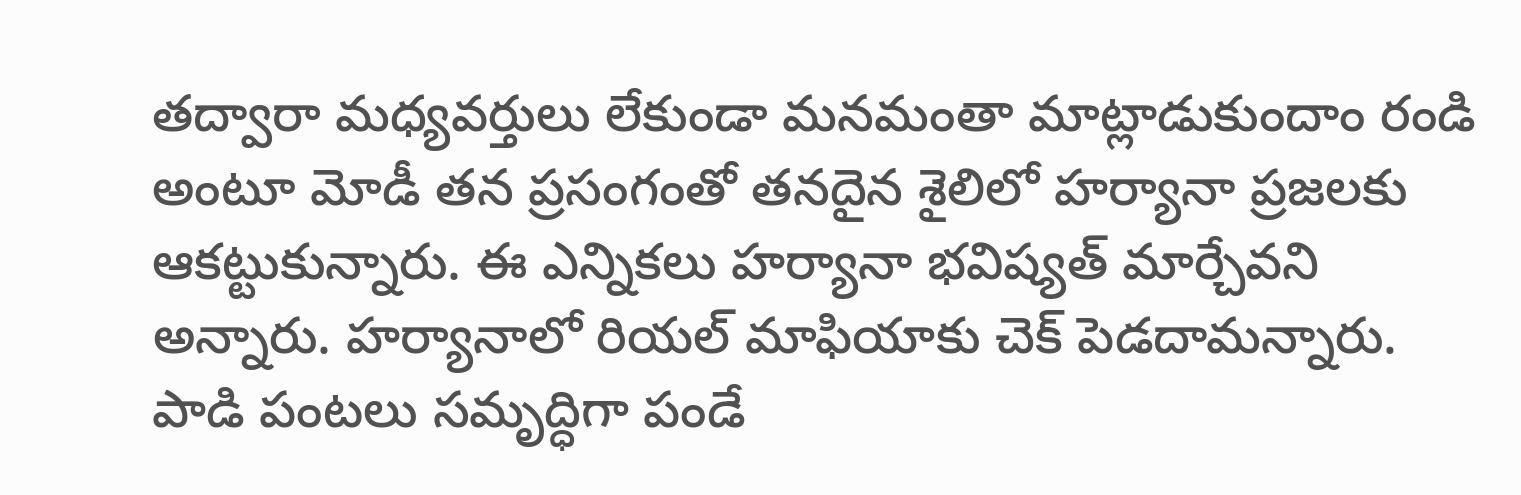తద్వారా మధ్యవర్తులు లేకుండా మనమంతా మాట్లాడుకుందాం రండి అంటూ మోడీ తన ప్రసంగంతో తనదైన శైలిలో హర్యానా ప్రజలకు ఆకట్టుకున్నారు. ఈ ఎన్నికలు హర్యానా భవిష్యత్ మార్చేవని అన్నారు. హర్యానాలో రియల్ మాఫియాకు చెక్ పెడదామన్నారు. పాడి పంటలు సమృద్ధిగా పండే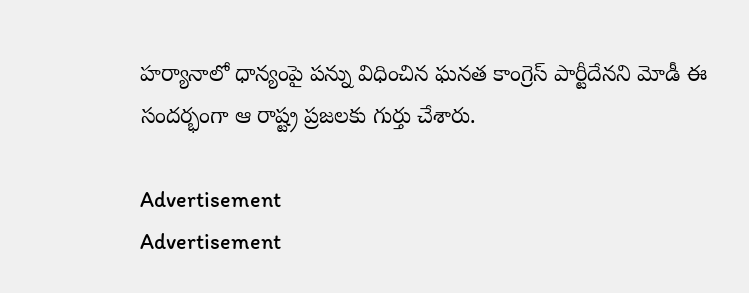హర్యానాలో ధాన్యంపై పన్ను విధించిన ఘనత కాంగ్రెస్ పార్టీదేనని మోడీ ఈ సందర్భంగా ఆ రాష్ట్ర ప్రజలకు గుర్తు చేశారు.

Advertisement
Advertisement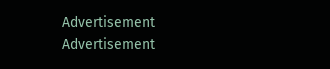Advertisement
Advertisement